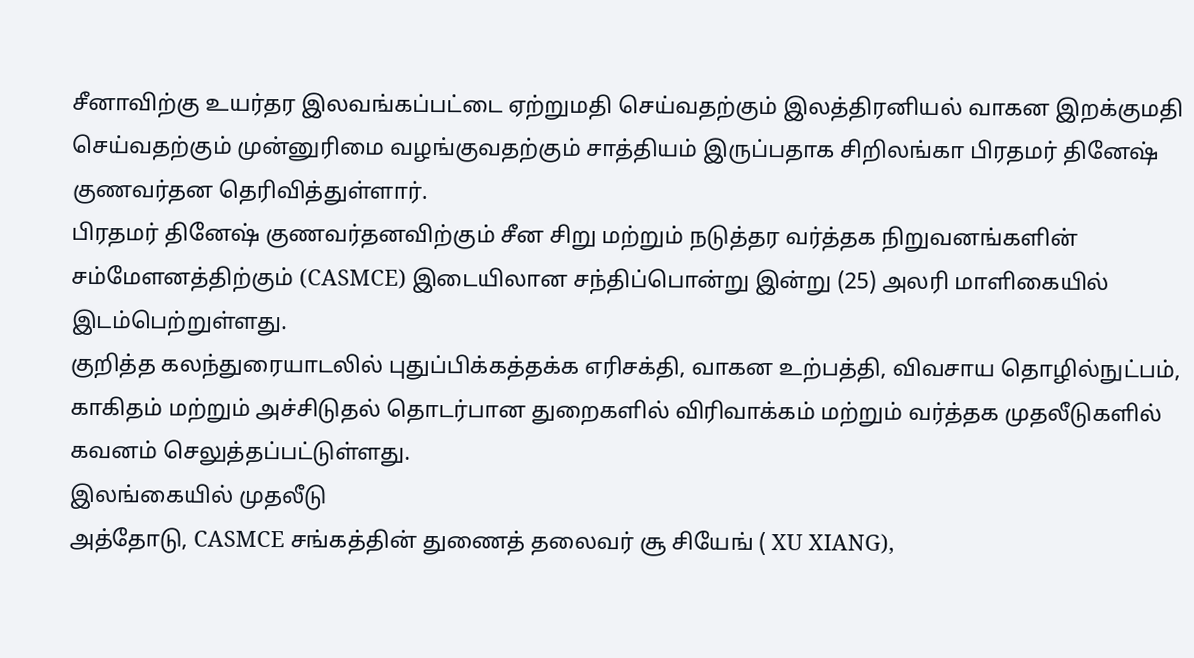சீனாவிற்கு உயர்தர இலவங்கப்பட்டை ஏற்றுமதி செய்வதற்கும் இலத்திரனியல் வாகன இறக்குமதி செய்வதற்கும் முன்னுரிமை வழங்குவதற்கும் சாத்தியம் இருப்பதாக சிறிலங்கா பிரதமர் தினேஷ் குணவர்தன தெரிவித்துள்ளார்.
பிரதமர் தினேஷ் குணவர்தனவிற்கும் சீன சிறு மற்றும் நடுத்தர வர்த்தக நிறுவனங்களின் சம்மேளனத்திற்கும் (CASMCE) இடையிலான சந்திப்பொன்று இன்று (25) அலரி மாளிகையில் இடம்பெற்றுள்ளது.
குறித்த கலந்துரையாடலில் புதுப்பிக்கத்தக்க எரிசக்தி, வாகன உற்பத்தி, விவசாய தொழில்நுட்பம், காகிதம் மற்றும் அச்சிடுதல் தொடர்பான துறைகளில் விரிவாக்கம் மற்றும் வர்த்தக முதலீடுகளில் கவனம் செலுத்தப்பட்டுள்ளது.
இலங்கையில் முதலீடு
அத்தோடு, CASMCE சங்கத்தின் துணைத் தலைவர் சூ சியேங் ( XU XIANG),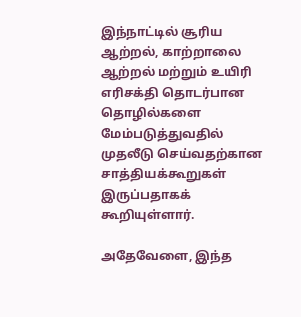இந்நாட்டில் சூரிய ஆற்றல், காற்றாலை ஆற்றல் மற்றும் உயிரி எரிசக்தி தொடர்பான தொழில்களை மேம்படுத்துவதில் முதலீடு செய்வதற்கான சாத்தியக்கூறுகள் இருப்பதாகக் கூறியுள்ளார்.

அதேவேளை, இந்த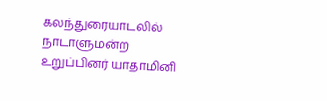கலந்துரையாடலில் நாடாளுமன்ற உறுப்பினர் யாதாமினி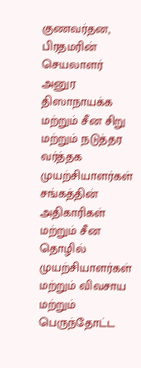குணவர்தன, பிரதமரின் செயலாளர் அனுர திஸாநாயக்க மற்றும் சீன சிறு மற்றும் நடுத்தர வர்த்தக முயற்சியாளர்கள் சங்கத்தின் அதிகாரிகள் மற்றும் சீன தொழில் முயற்சியாளர்கள் மற்றும் விவசாய மற்றும் பெருந்தோட்ட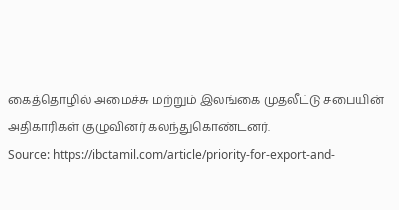கைத்தொழில் அமைச்சு மற்றும் இலங்கை முதலீட்டு சபையின் அதிகாரிகள் குழுவினர் கலந்துகொண்டனர்.
Source: https://ibctamil.com/article/priority-for-export-and-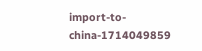import-to-china-1714049859